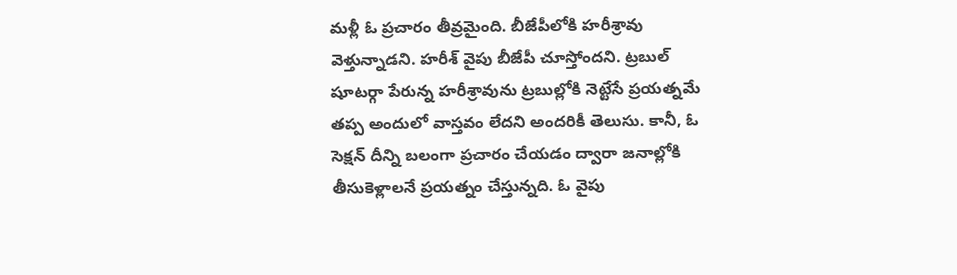మళ్లీ ఓ ప్రచారం తీవ్రమైంది. బీజేపీలోకి హరీశ్రావు వెళ్తున్నాడని. హరీశ్ వైపు బీజేపీ చూస్తోందని. ట్రబుల్ షూటర్గా పేరున్న హరీశ్రావును ట్రబుల్లోకి నెట్టేసే ప్రయత్నమే తప్ప అందులో వాస్తవం లేదని అందరికీ తెలుసు. కానీ, ఓ సెక్షన్ దీన్ని బలంగా ప్రచారం చేయడం ద్వారా జనాల్లోకి తీసుకెళ్లాలనే ప్రయత్నం చేస్తున్నది. ఓ వైపు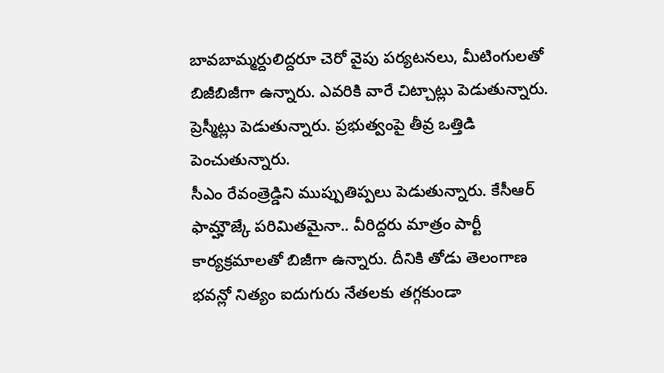బావబామ్మర్దులిద్దరూ చెరో వైపు పర్యటనలు, మీటింగులతో బిజీబిజీగా ఉన్నారు. ఎవరికి వారే చిట్చాట్లు పెడుతున్నారు. ప్రెస్మీట్లు పెడుతున్నారు. ప్రభుత్వంపై తీవ్ర ఒత్తిడి పెంచుతున్నారు.
సీఎం రేవంత్రెడ్డిని ముప్పుతిప్పలు పెడుతున్నారు. కేసీఆర్ ఫామ్హౌజ్కే పరిమితమైనా.. వీరిద్దరు మాత్రం పార్టీ కార్యక్రమాలతో బిజీగా ఉన్నారు. దీనికి తోడు తెలంగాణ భవన్లో నిత్యం ఐదుగురు నేతలకు తగ్గకుండా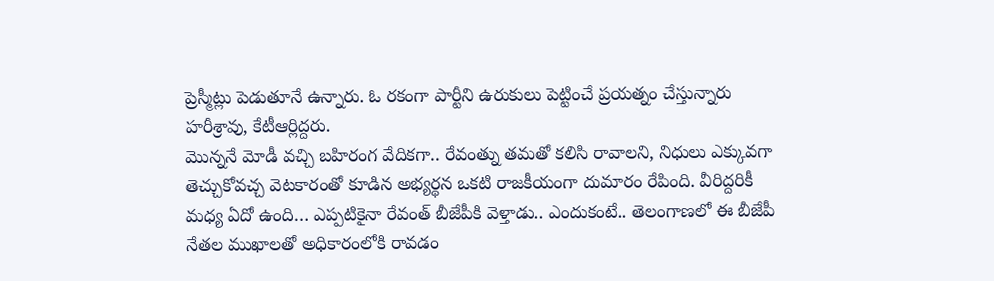ప్రెస్మీట్లు పెడుతూనే ఉన్నారు. ఓ రకంగా పార్టీని ఉరుకులు పెట్టించే ప్రయత్నం చేస్తున్నారు హరీశ్రావు, కేటీఆర్లిద్దరు.
మొన్ననే మోడీ వచ్చి బహిరంగ వేదికగా.. రేవంత్ను తమతో కలిసి రావాలని, నిధులు ఎక్కువగా తెచ్చుకోవచ్చ వెటకారంతో కూడిన అభ్యర్థన ఒకటి రాజకీయంగా దుమారం రేపింది. వీరిద్దరికీ మధ్య ఏదో ఉంది… ఎప్పటికైనా రేవంత్ బీజేపీకి వెళ్తాడు.. ఎందుకంటే.. తెలంగాణలో ఈ బీజేపీ నేతల ముఖాలతో అధికారంలోకి రావడం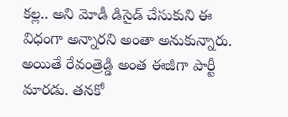కల్ల.. అని మోడీ డిసైడ్ చేసుకుని ఈ విధంగా అన్నారని అంతా అనుకున్నారు. అయితే రేవంత్రెడ్డి అంత ఈజీగా పార్టీ మారడు. తనకో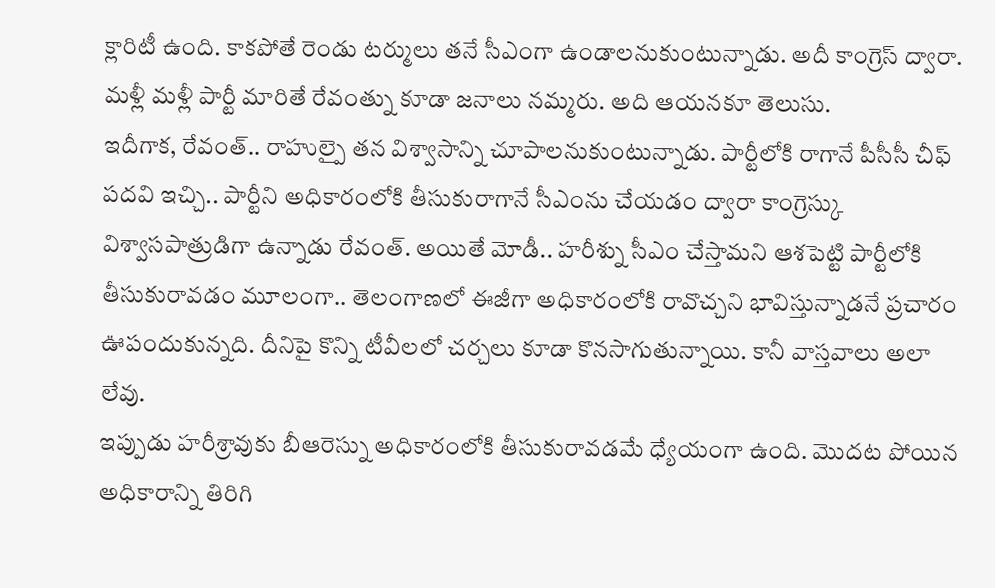క్లారిటీ ఉంది. కాకపోతే రెండు టర్ములు తనే సీఎంగా ఉండాలనుకుంటున్నాడు. అదీ కాంగ్రెస్ ద్వారా. మళ్లీ మళ్లీ పార్టీ మారితే రేవంత్ను కూడా జనాలు నమ్మరు. అది ఆయనకూ తెలుసు.
ఇదీగాక, రేవంత్.. రాహుల్పై తన విశ్వాసాన్ని చూపాలనుకుంటున్నాడు. పార్టీలోకి రాగానే పీసీసీ చీఫ్ పదవి ఇచ్చి.. పార్టీని అధికారంలోకి తీసుకురాగానే సీఎంను చేయడం ద్వారా కాంగ్రెస్కు విశ్వాసపాత్రుడిగా ఉన్నాడు రేవంత్. అయితే మోడీ.. హరీశ్ను సీఎం చేస్తామని ఆశపెట్టి పార్టీలోకి తీసుకురావడం మూలంగా.. తెలంగాణలో ఈజీగా అధికారంలోకి రావొచ్చని భావిస్తున్నాడనే ప్రచారం ఊపందుకున్నది. దీనిపై కొన్ని టీవీలలో చర్చలు కూడా కొనసాగుతున్నాయి. కానీ వాస్తవాలు అలా లేవు.
ఇప్పుడు హరీశ్రావుకు బీఆరెస్ను అధికారంలోకి తీసుకురావడమే ధ్యేయంగా ఉంది. మొదట పోయిన అధికారాన్ని తిరిగి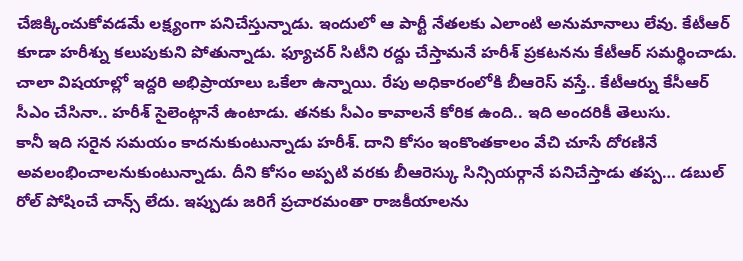చేజిక్కించుకోవడమే లక్ష్యంగా పనిచేస్తున్నాడు. ఇందులో ఆ పార్టీ నేతలకు ఎలాంటి అనుమానాలు లేవు. కేటీఆర్ కూడా హరీశ్ను కలుపుకుని పోతున్నాడు. ఫ్యూచర్ సిటీని రద్దు చేస్తామనే హరీశ్ ప్రకటనను కేటీఆర్ సమర్థించాడు. చాలా విషయాల్లో ఇద్దరి అభిప్రాయాలు ఒకేలా ఉన్నాయి. రేపు అధికారంలోకి బీఆరెస్ వస్తే.. కేటీఆర్ను కేసీఆర్ సీఎం చేసినా.. హరీశ్ సైలెంట్గానే ఉంటాడు. తనకు సీఎం కావాలనే కోరిక ఉంది.. ఇది అందరికీ తెలుసు.
కానీ ఇది సరైన సమయం కాదనుకుంటున్నాడు హరీశ్. దాని కోసం ఇంకొంతకాలం వేచి చూసే దోరణినే అవలంభించాలనుకుంటున్నాడు. దీని కోసం అప్పటి వరకు బీఆరెస్కు సిన్సియర్గానే పనిచేస్తాడు తప్ప… డబుల్ రోల్ పోషించే చాన్స్ లేదు. ఇప్పుడు జరిగే ప్రచారమంతా రాజకీయాలను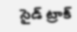సైడ్ ట్రాక్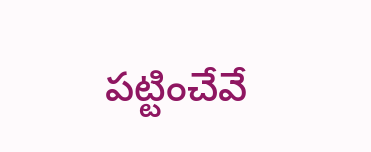పట్టించేవే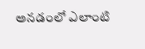అనడంలో ఎలాంటి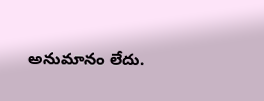అనుమానం లేదు.